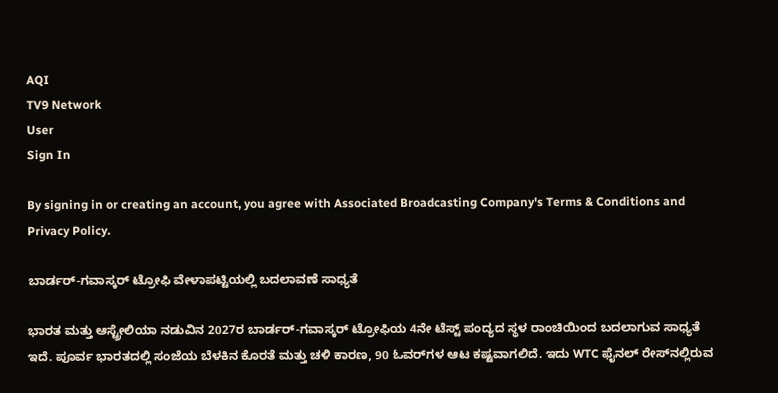AQI
TV9 Network
User
Sign In

By signing in or creating an account, you agree with Associated Broadcasting Company's Terms & Conditions and Privacy Policy.

ಬಾರ್ಡರ್-ಗವಾಸ್ಕರ್ ಟ್ರೋಫಿ ವೇಳಾಪಟ್ಟಿಯಲ್ಲಿ ಬದಲಾವಣೆ ಸಾಧ್ಯತೆ

ಭಾರತ ಮತ್ತು ಆಸ್ಟ್ರೇಲಿಯಾ ನಡುವಿನ 2027ರ ಬಾರ್ಡರ್-ಗವಾಸ್ಕರ್ ಟ್ರೋಫಿಯ 4ನೇ ಟೆಸ್ಟ್ ಪಂದ್ಯದ ಸ್ಥಳ ರಾಂಚಿಯಿಂದ ಬದಲಾಗುವ ಸಾಧ್ಯತೆ ಇದೆ. ಪೂರ್ವ ಭಾರತದಲ್ಲಿ ಸಂಜೆಯ ಬೆಳಕಿನ ಕೊರತೆ ಮತ್ತು ಚಳಿ ಕಾರಣ, 90 ಓವರ್‌ಗಳ ಆಟ ಕಷ್ಟವಾಗಲಿದೆ. ಇದು WTC ಫೈನಲ್‌ ರೇಸ್‌ನಲ್ಲಿರುವ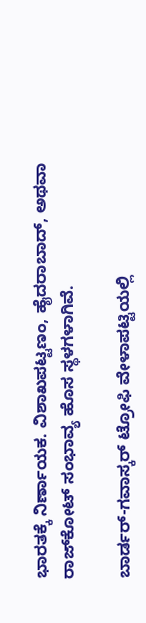ಭಾರತಕ್ಕೆ ನಿರ್ಣಾಯಕ. ವಿಶಾಖಪಟ್ಟಣಂ, ಹೈದರಾಬಾದ್, ಅಥವಾ ರಾಜ್‌ಕೋಟ್ ಸಂಭಾವ್ಯ ಹೊಸ ಸ್ಥಳಗಳಾಗಿವೆ.

ಬಾರ್ಡರ್-ಗವಾಸ್ಕರ್ ಟ್ರೋಫಿ ವೇಳಾಪಟ್ಟಿಯಲ್ಲಿ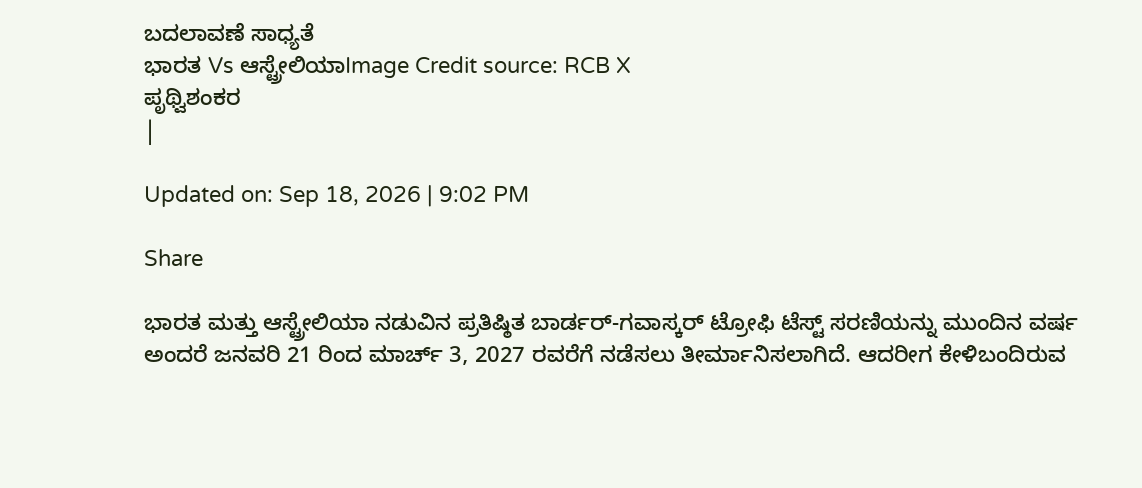ಬದಲಾವಣೆ ಸಾಧ್ಯತೆ
ಭಾರತ Vs ಆಸ್ಟ್ರೇಲಿಯಾImage Credit source: RCB X
ಪೃಥ್ವಿಶಂಕರ
|

Updated on: Sep 18, 2026 | 9:02 PM

Share

ಭಾರತ ಮತ್ತು ಆಸ್ಟ್ರೇಲಿಯಾ ನಡುವಿನ ಪ್ರತಿಷ್ಠಿತ ಬಾರ್ಡರ್-ಗವಾಸ್ಕರ್ ಟ್ರೋಫಿ ಟೆಸ್ಟ್ ಸರಣಿಯನ್ನು ಮುಂದಿನ ವರ್ಷ ಅಂದರೆ ಜನವರಿ 21 ರಿಂದ ಮಾರ್ಚ್ 3, 2027 ರವರೆಗೆ ನಡೆಸಲು ತೀರ್ಮಾನಿಸಲಾಗಿದೆ. ಆದರೀಗ ಕೇಳಿಬಂದಿರುವ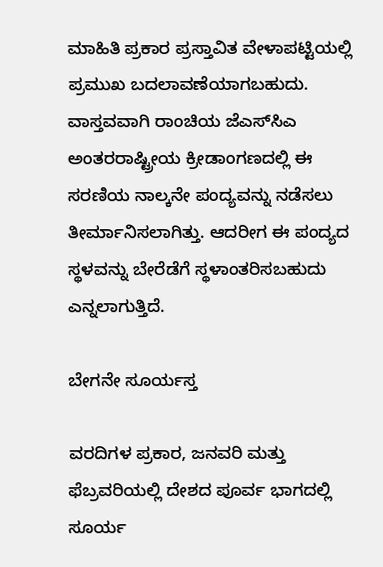ಮಾಹಿತಿ ಪ್ರಕಾರ ಪ್ರಸ್ತಾವಿತ ವೇಳಾಪಟ್ಟಿಯಲ್ಲಿ ಪ್ರಮುಖ ಬದಲಾವಣೆಯಾಗಬಹುದು. ವಾಸ್ತವವಾಗಿ ರಾಂಚಿಯ ಜೆಎಸ್‌ಸಿಎ ಅಂತರರಾಷ್ಟ್ರೀಯ ಕ್ರೀಡಾಂಗಣದಲ್ಲಿ ಈ ಸರಣಿಯ ನಾಲ್ಕನೇ ಪಂದ್ಯವನ್ನು ನಡೆಸಲು ತೀರ್ಮಾನಿಸಲಾಗಿತ್ತು. ಆದರೀಗ ಈ ಪಂದ್ಯದ ಸ್ಥಳವನ್ನು ಬೇರೆಡೆಗೆ ಸ್ಥಳಾಂತರಿಸಬಹುದು ಎನ್ನಲಾಗುತ್ತಿದೆ.

ಬೇಗನೇ ಸೂರ್ಯಸ್ತ

ವರದಿಗಳ ಪ್ರಕಾರ, ಜನವರಿ ಮತ್ತು ಫೆಬ್ರವರಿಯಲ್ಲಿ ದೇಶದ ಪೂರ್ವ ಭಾಗದಲ್ಲಿ ಸೂರ್ಯ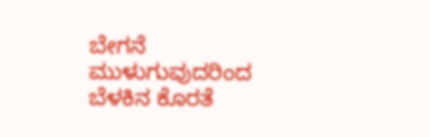ಬೇಗನೆ ಮುಳುಗುವುದರಿಂದ ಬೆಳಕಿನ ಕೊರತೆ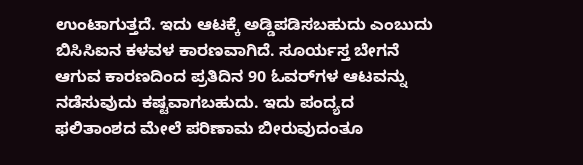ಉಂಟಾಗುತ್ತದೆ. ಇದು ಆಟಕ್ಕೆ ಅಡ್ಡಿಪಡಿಸಬಹುದು ಎಂಬುದು ಬಿಸಿಸಿಐನ ಕಳವಳ ಕಾರಣವಾಗಿದೆ. ಸೂರ್ಯಸ್ತ ಬೇಗನೆ ಆಗುವ ಕಾರಣದಿಂದ ಪ್ರತಿದಿನ 90 ಓವರ್‌ಗಳ ಆಟವನ್ನು ನಡೆಸುವುದು ಕಷ್ಟವಾಗಬಹುದು. ಇದು ಪಂದ್ಯದ ಫಲಿತಾಂಶದ ಮೇಲೆ ಪರಿಣಾಮ ಬೀರುವುದಂತೂ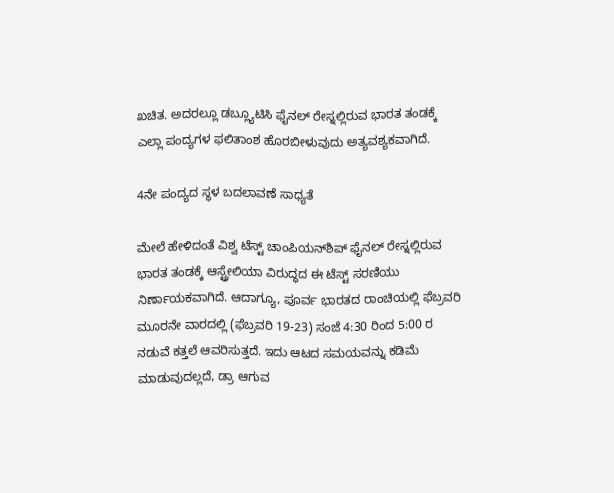ಖಚಿತ. ಅದರಲ್ಲೂ ಡಬ್ಲ್ಯೂಟಿಸಿ ಫೈನಲ್ ರೇಸ್ನಲ್ಲಿರುವ ಭಾರತ ತಂಡಕ್ಕೆ ಎಲ್ಲಾ ಪಂದ್ಯಗಳ ಫಲಿತಾಂಶ ಹೊರಬೀಳುವುದು ಅತ್ಯವಶ್ಯಕವಾಗಿದೆ.

4ನೇ ಪಂದ್ಯದ ಸ್ಥಳ ಬದಲಾವಣೆ ಸಾಧ್ಯತೆ

ಮೇಲೆ ಹೇಳಿದಂತೆ ವಿಶ್ವ ಟೆಸ್ಟ್ ಚಾಂಪಿಯನ್‌ಶಿಪ್ ಫೈನಲ್‌ ರೇಸ್ನಲ್ಲಿರುವ ಭಾರತ ತಂಡಕ್ಕೆ ಆಸ್ಟ್ರೇಲಿಯಾ ವಿರುದ್ಧದ ಈ ಟೆಸ್ಟ್ ಸರಣಿಯು ನಿರ್ಣಾಯಕವಾಗಿದೆ. ಆದಾಗ್ಯೂ, ಪೂರ್ವ ಭಾರತದ ರಾಂಚಿಯಲ್ಲಿ ಫೆಬ್ರವರಿ ಮೂರನೇ ವಾರದಲ್ಲಿ (ಫೆಬ್ರವರಿ 19-23) ಸಂಜೆ 4:30 ರಿಂದ 5:00 ರ ನಡುವೆ ಕತ್ತಲೆ ಆವರಿಸುತ್ತದೆ. ಇದು ಆಟದ ಸಮಯವನ್ನು ಕಡಿಮೆ ಮಾಡುವುದಲ್ಲದೆ, ಡ್ರಾ ಆಗುವ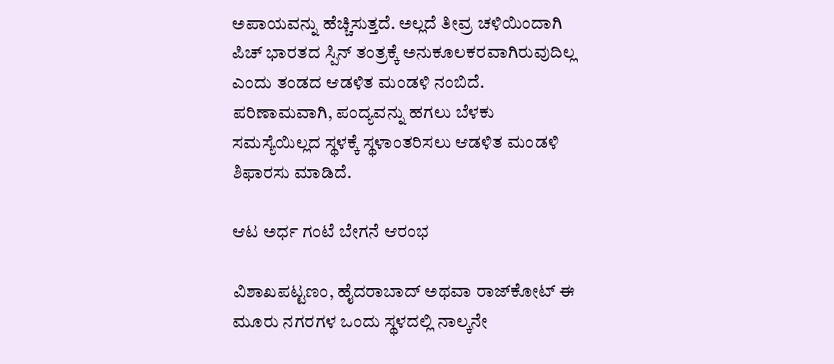ಅಪಾಯವನ್ನು ಹೆಚ್ಚಿಸುತ್ತದೆ. ಅಲ್ಲದೆ ತೀವ್ರ ಚಳಿಯಿಂದಾಗಿ ಪಿಚ್ ಭಾರತದ ಸ್ಪಿನ್ ತಂತ್ರಕ್ಕೆ ಅನುಕೂಲಕರವಾಗಿರುವುದಿಲ್ಲ ಎಂದು ತಂಡದ ಆಡಳಿತ ಮಂಡಳಿ ನಂಬಿದೆ. ಪರಿಣಾಮವಾಗಿ, ಪಂದ್ಯವನ್ನು ಹಗಲು ಬೆಳಕು ಸಮಸ್ಯೆಯಿಲ್ಲದ ಸ್ಥಳಕ್ಕೆ ಸ್ಥಳಾಂತರಿಸಲು ಆಡಳಿತ ಮಂಡಳಿ ಶಿಫಾರಸು ಮಾಡಿದೆ.

ಆಟ ಅರ್ಧ ಗಂಟೆ ಬೇಗನೆ ಆರಂಭ

ವಿಶಾಖಪಟ್ಟಣಂ, ಹೈದರಾಬಾದ್ ಅಥವಾ ರಾಜ್‌ಕೋಟ್ ಈ ಮೂರು ನಗರಗಳ ಒಂದು ಸ್ಥಳದಲ್ಲಿ ನಾಲ್ಕನೇ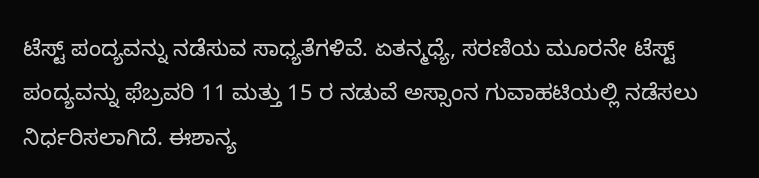ಟೆಸ್ಟ್ ಪಂದ್ಯವನ್ನು ನಡೆಸುವ ಸಾಧ್ಯತೆಗಳಿವೆ. ಏತನ್ಮಧ್ಯೆ, ಸರಣಿಯ ಮೂರನೇ ಟೆಸ್ಟ್ ಪಂದ್ಯವನ್ನು ಫೆಬ್ರವರಿ 11 ಮತ್ತು 15 ರ ನಡುವೆ ಅಸ್ಸಾಂನ ಗುವಾಹಟಿಯಲ್ಲಿ ನಡೆಸಲು ನಿರ್ಧರಿಸಲಾಗಿದೆ. ಈಶಾನ್ಯ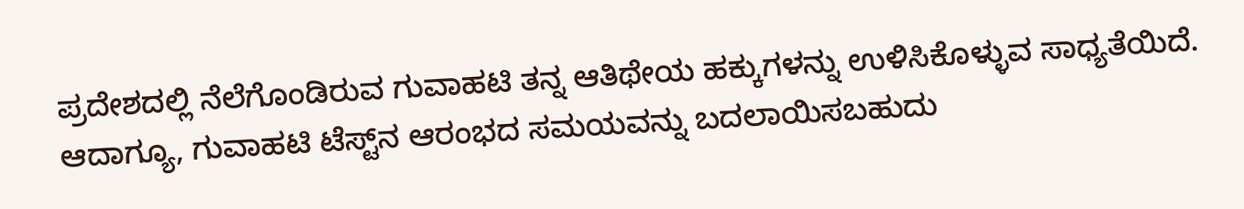ಪ್ರದೇಶದಲ್ಲಿ ನೆಲೆಗೊಂಡಿರುವ ಗುವಾಹಟಿ ತನ್ನ ಆತಿಥೇಯ ಹಕ್ಕುಗಳನ್ನು ಉಳಿಸಿಕೊಳ್ಳುವ ಸಾಧ್ಯತೆಯಿದೆ. ಆದಾಗ್ಯೂ, ಗುವಾಹಟಿ ಟೆಸ್ಟ್‌ನ ಆರಂಭದ ಸಮಯವನ್ನು ಬದಲಾಯಿಸಬಹುದು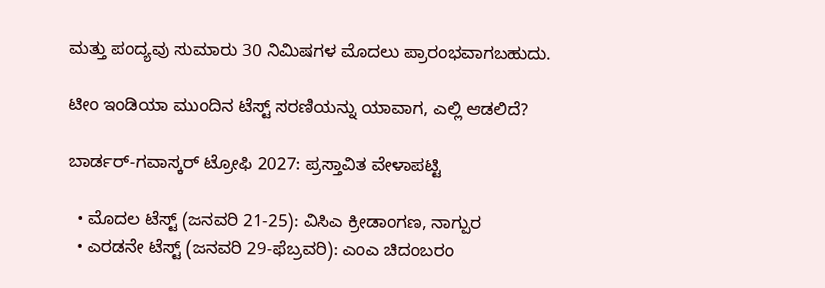ಮತ್ತು ಪಂದ್ಯವು ಸುಮಾರು 30 ನಿಮಿಷಗಳ ಮೊದಲು ಪ್ರಾರಂಭವಾಗಬಹುದು.

ಟೀಂ ಇಂಡಿಯಾ ಮುಂದಿನ ಟೆಸ್ಟ್ ಸರಣಿಯನ್ನು ಯಾವಾಗ, ಎಲ್ಲಿ ಆಡಲಿದೆ?

ಬಾರ್ಡರ್-ಗವಾಸ್ಕರ್ ಟ್ರೋಫಿ 2027: ಪ್ರಸ್ತಾವಿತ ವೇಳಾಪಟ್ಟಿ

  • ಮೊದಲ ಟೆಸ್ಟ್ (ಜನವರಿ 21-25): ವಿಸಿಎ ಕ್ರೀಡಾಂಗಣ, ನಾಗ್ಪುರ
  • ಎರಡನೇ ಟೆಸ್ಟ್ (ಜನವರಿ 29-ಫೆಬ್ರವರಿ): ಎಂಎ ಚಿದಂಬರಂ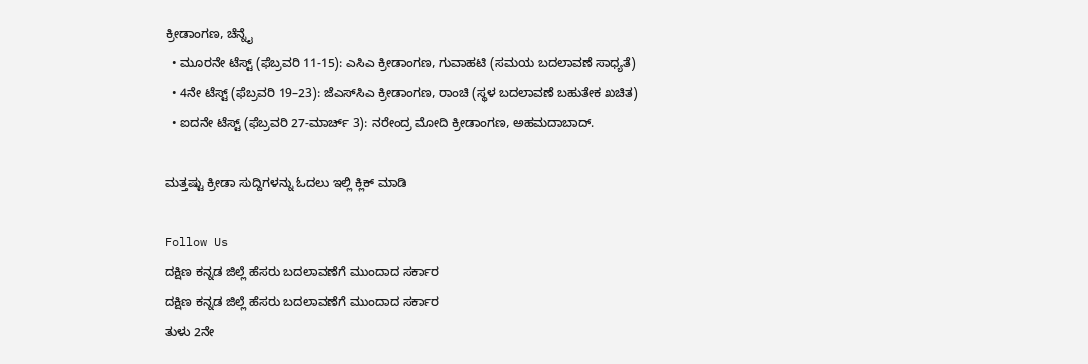ಕ್ರೀಡಾಂಗಣ, ಚೆನ್ನೈ
  • ಮೂರನೇ ಟೆಸ್ಟ್ (ಫೆಬ್ರವರಿ 11-15): ಎಸಿಎ ಕ್ರೀಡಾಂಗಣ, ಗುವಾಹಟಿ (ಸಮಯ ಬದಲಾವಣೆ ಸಾಧ್ಯತೆ)
  • 4ನೇ ಟೆಸ್ಟ್ (ಫೆಬ್ರವರಿ 19–23): ಜೆಎಸ್‌ಸಿಎ ಕ್ರೀಡಾಂಗಣ, ರಾಂಚಿ (ಸ್ಥಳ ಬದಲಾವಣೆ ಬಹುತೇಕ ಖಚಿತ)
  • ಐದನೇ ಟೆಸ್ಟ್ (ಫೆಬ್ರವರಿ 27-ಮಾರ್ಚ್ 3): ನರೇಂದ್ರ ಮೋದಿ ಕ್ರೀಡಾಂಗಣ, ಅಹಮದಾಬಾದ್.

ಮತ್ತಷ್ಟು ಕ್ರೀಡಾ ಸುದ್ದಿಗಳನ್ನು ಓದಲು ಇಲ್ಲಿ ಕ್ಲಿಕ್ ಮಾಡಿ

Follow Us
ದಕ್ಷಿಣ ಕನ್ನಡ ಜಿಲ್ಲೆ ಹೆಸರು ಬದಲಾವಣೆಗೆ ಮುಂದಾದ ಸರ್ಕಾರ
ದಕ್ಷಿಣ ಕನ್ನಡ ಜಿಲ್ಲೆ ಹೆಸರು ಬದಲಾವಣೆಗೆ ಮುಂದಾದ ಸರ್ಕಾರ
ತುಳು 2ನೇ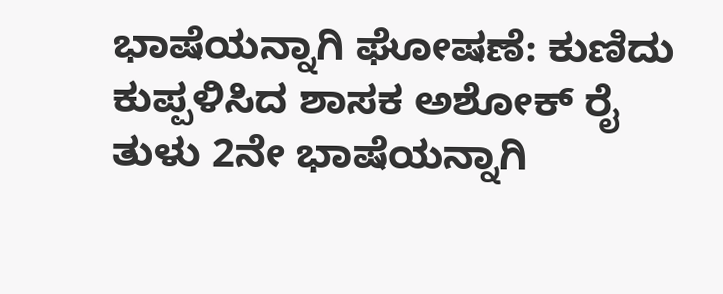ಭಾಷೆಯನ್ನಾಗಿ ಘೋಷಣೆ: ಕುಣಿದು ಕುಪ್ಪಳಿಸಿದ ಶಾಸಕ ಅಶೋಕ್ ರೈ
ತುಳು 2ನೇ ಭಾಷೆಯನ್ನಾಗಿ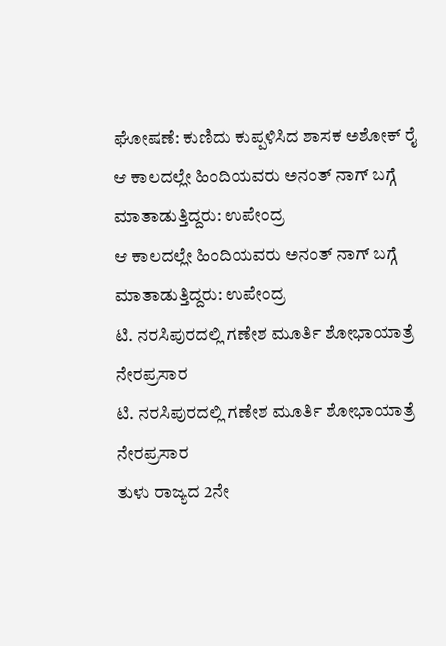ಘೋಷಣೆ: ಕುಣಿದು ಕುಪ್ಪಳಿಸಿದ ಶಾಸಕ ಅಶೋಕ್ ರೈ
ಆ ಕಾಲದಲ್ಲೇ ಹಿಂದಿಯವರು ಅನಂತ್ ನಾಗ್ ಬಗ್ಗೆ ಮಾತಾಡುತ್ತಿದ್ದರು: ಉಪೇಂದ್ರ
ಆ ಕಾಲದಲ್ಲೇ ಹಿಂದಿಯವರು ಅನಂತ್ ನಾಗ್ ಬಗ್ಗೆ ಮಾತಾಡುತ್ತಿದ್ದರು: ಉಪೇಂದ್ರ
ಟಿ. ನರಸಿಪುರದಲ್ಲಿ ಗಣೇಶ ಮೂರ್ತಿ ಶೋಭಾಯಾತ್ರೆ ನೇರಪ್ರಸಾರ
ಟಿ. ನರಸಿಪುರದಲ್ಲಿ ಗಣೇಶ ಮೂರ್ತಿ ಶೋಭಾಯಾತ್ರೆ ನೇರಪ್ರಸಾರ
ತುಳು ರಾಜ್ಯದ 2ನೇ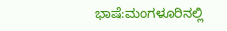ಭಾಷೆ:ಮಂಗಳೂರಿನಲ್ಲಿ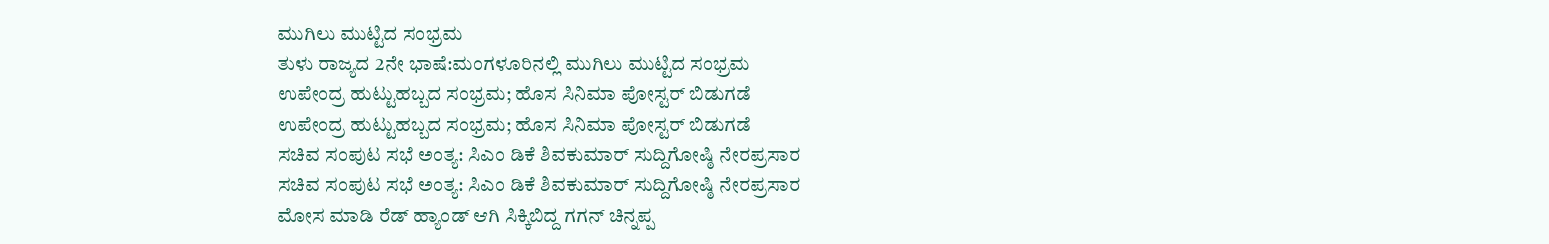ಮುಗಿಲು ಮುಟ್ಟಿದ ಸಂಭ್ರಮ
ತುಳು ರಾಜ್ಯದ 2ನೇ ಭಾಷೆ:ಮಂಗಳೂರಿನಲ್ಲಿ ಮುಗಿಲು ಮುಟ್ಟಿದ ಸಂಭ್ರಮ
ಉಪೇಂದ್ರ ಹುಟ್ಟುಹಬ್ಬದ ಸಂಭ್ರಮ; ಹೊಸ ಸಿನಿಮಾ ಪೋಸ್ಟರ್ ಬಿಡುಗಡೆ
ಉಪೇಂದ್ರ ಹುಟ್ಟುಹಬ್ಬದ ಸಂಭ್ರಮ; ಹೊಸ ಸಿನಿಮಾ ಪೋಸ್ಟರ್ ಬಿಡುಗಡೆ
ಸಚಿವ ಸಂಪುಟ ಸಭೆ ಅಂತ್ಯ: ಸಿಎಂ ಡಿಕೆ ಶಿವಕುಮಾರ್ ಸುದ್ದಿಗೋಷ್ಠಿ ನೇರಪ್ರಸಾರ
ಸಚಿವ ಸಂಪುಟ ಸಭೆ ಅಂತ್ಯ: ಸಿಎಂ ಡಿಕೆ ಶಿವಕುಮಾರ್ ಸುದ್ದಿಗೋಷ್ಠಿ ನೇರಪ್ರಸಾರ
ಮೋಸ ಮಾಡಿ ರೆಡ್ ಹ್ಯಾಂಡ್ ಆಗಿ ಸಿಕ್ಕಿಬಿದ್ದ ಗಗನ್ ಚಿನ್ನಪ್ಪ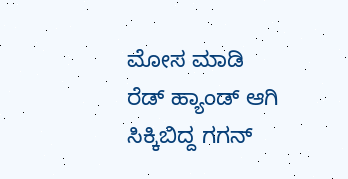ಮೋಸ ಮಾಡಿ ರೆಡ್ ಹ್ಯಾಂಡ್ ಆಗಿ ಸಿಕ್ಕಿಬಿದ್ದ ಗಗನ್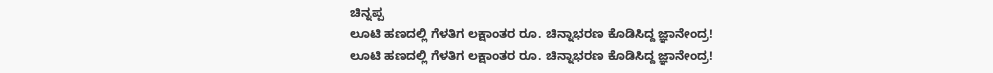ಚಿನ್ನಪ್ಪ
ಲೂಟಿ ಹಣದಲ್ಲಿ ಗೆಳತಿಗ ಲಕ್ಷಾಂತರ ರೂ. ಚಿನ್ನಾಭರಣ ಕೊಡಿಸಿದ್ದ ಜ್ಞಾನೇಂದ್ರ!
ಲೂಟಿ ಹಣದಲ್ಲಿ ಗೆಳತಿಗ ಲಕ್ಷಾಂತರ ರೂ. ಚಿನ್ನಾಭರಣ ಕೊಡಿಸಿದ್ದ ಜ್ಞಾನೇಂದ್ರ!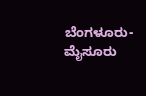ಬೆಂಗಳೂರು-ಮೈಸೂರು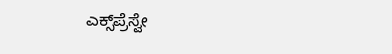ಎಕ್ಸ್‌ಪ್ರೆಸ್ವೇ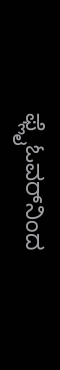ಫ್ಲೈಓವರ್‌‌ನಿಂದ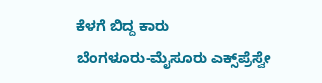ಕೆಳಗೆ ಬಿದ್ದ ಕಾರು
ಬೆಂಗಳೂರು-ಮೈಸೂರು ಎಕ್ಸ್‌ಪ್ರೆಸ್ವೇ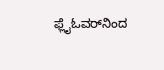ಫ್ಲೈಓವರ್‌‌ನಿಂದ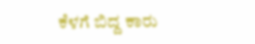ಕೆಳಗೆ ಬಿದ್ದ ಕಾರು